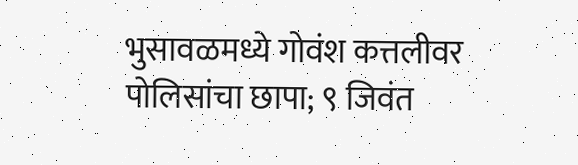भुसावळमध्ये गोवंश कत्तलीवर पोलिसांचा छापा; ९ जिवंत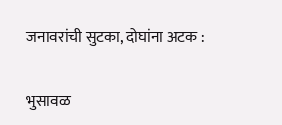जनावरांची सुटका, दोघांना अटक :

भुसावळ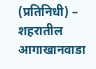(प्रतिनिधी) – शहरातील आगाखानवाडा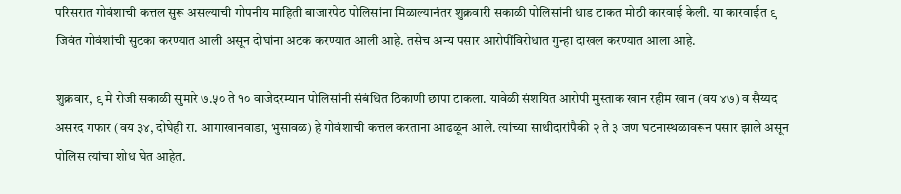परिसरात गोवंशाची कत्तल सुरू असल्याची गोपनीय माहिती बाजारपेठ पोलिसांना मिळाल्यानंतर शुक्रवारी सकाळी पोलिसांनी धाड टाकत मोठी कारवाई केली. या कारवाईत ९ जिवंत गोवंशांची सुटका करण्यात आली असून दोघांना अटक करण्यात आली आहे. तसेच अन्य पसार आरोपींविरोधात गुन्हा दाखल करण्यात आला आहे.

शुक्रवार, ९ मे रोजी सकाळी सुमारे ७.५० ते १० वाजेदरम्यान पोलिसांनी संबंधित ठिकाणी छापा टाकला. यावेळी संशयित आरोपी मुस्ताक खान रहीम खान (वय ४७) व सैय्यद असरद गफार (वय ३४, दोघेही रा. आगाखानवाडा, भुसावळ) हे गोवंशाची कत्तल करताना आढळून आले. त्यांच्या साथीदारांपैकी २ ते ३ जण घटनास्थळावरून पसार झाले असून पोलिस त्यांचा शोध घेत आहेत.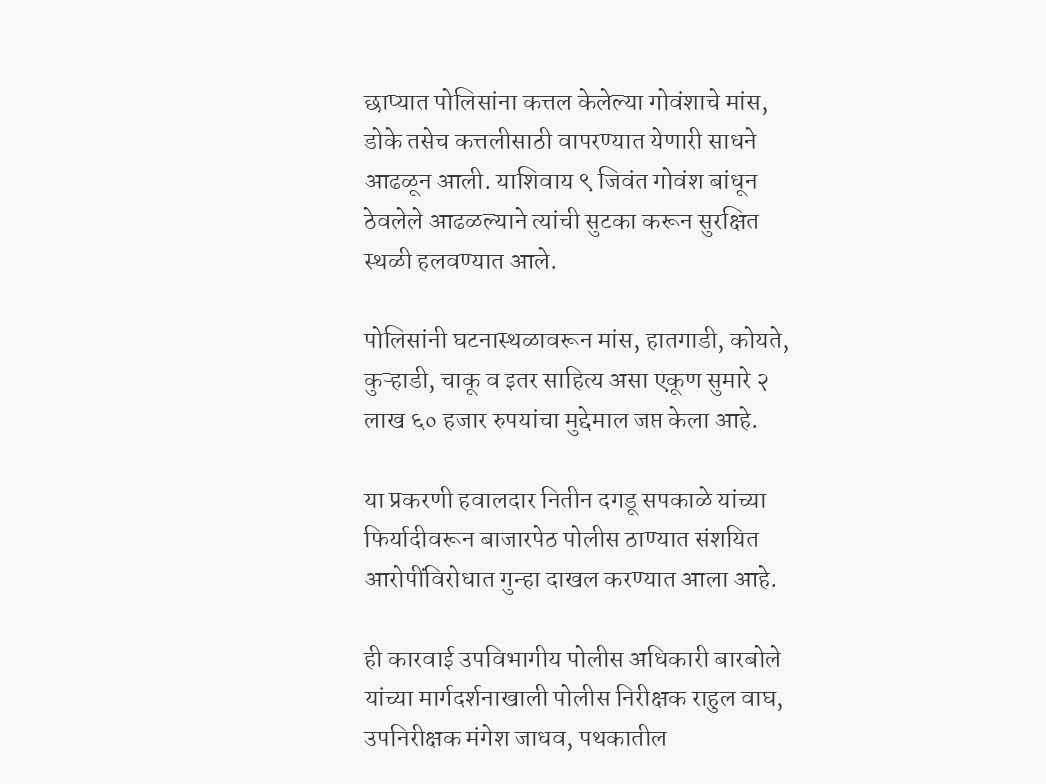छाप्यात पोलिसांना कत्तल केलेल्या गोवंशाचे मांस, डोके तसेच कत्तलीसाठी वापरण्यात येणारी साधने आढळून आली. याशिवाय ९ जिवंत गोवंश बांधून ठेवलेले आढळल्याने त्यांची सुटका करून सुरक्षित स्थळी हलवण्यात आले.

पोलिसांनी घटनास्थळावरून मांस, हातगाडी, कोयते, कुऱ्हाडी, चाकू व इतर साहित्य असा एकूण सुमारे २ लाख ६० हजार रुपयांचा मुद्देमाल जप्त केला आहे.

या प्रकरणी हवालदार नितीन दगडू सपकाळे यांच्या फिर्यादीवरून बाजारपेठ पोलीस ठाण्यात संशयित आरोपींविरोधात गुन्हा दाखल करण्यात आला आहे.

ही कारवाई उपविभागीय पोलीस अधिकारी बारबोले यांच्या मार्गदर्शनाखाली पोलीस निरीक्षक राहुल वाघ, उपनिरीक्षक मंगेश जाधव, पथकातील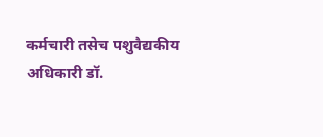कर्मचारी तसेच पशुवैद्यकीय अधिकारी डॉ.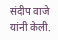संदीप वाजे यांनी केली.